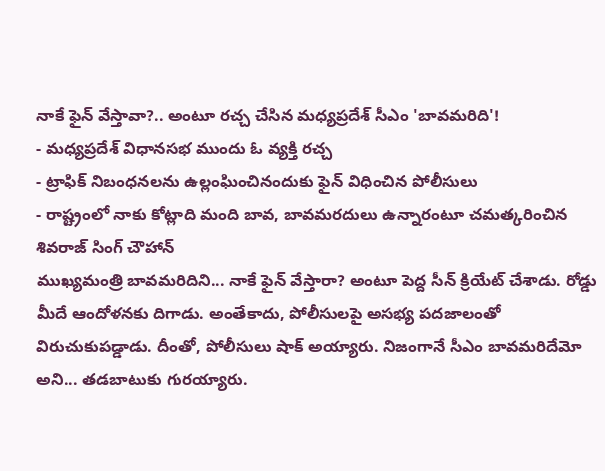నాకే ఫైన్ వేస్తావా?.. అంటూ రచ్చ చేసిన మధ్యప్రదేశ్ సీఎం 'బావమరిది'!
- మధ్యప్రదేశ్ విధానసభ ముందు ఓ వ్యక్తి రచ్చ
- ట్రాఫిక్ నిబంధనలను ఉల్లంఘించినందుకు ఫైన్ విధించిన పోలీసులు
- రాష్ట్రంలో నాకు కోట్లాది మంది బావ, బావమరదులు ఉన్నారంటూ చమత్కరించిన శివరాజ్ సింగ్ చౌహాన్
ముఖ్యమంత్రి బావమరిదిని... నాకే ఫైన్ వేస్తారా? అంటూ పెద్ద సీన్ క్రియేట్ చేశాడు. రోడ్డు మీదే ఆందోళనకు దిగాడు. అంతేకాదు, పోలీసులపై అసభ్య పదజాలంతో విరుచుకుపడ్డాడు. దీంతో, పోలీసులు షాక్ అయ్యారు. నిజంగానే సీఎం బావమరిదేమో అని... తడబాటుకు గురయ్యారు.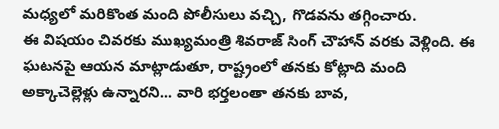మధ్యలో మరికొంత మంది పోలీసులు వచ్చి, గొడవను తగ్గించారు.
ఈ విషయం చివరకు ముఖ్యమంత్రి శివరాజ్ సింగ్ చౌహాన్ వరకు వెళ్లింది. ఈ ఘటనపై ఆయన మాట్లాడుతూ, రాష్ట్రంలో తనకు కోట్లాది మంది అక్కాచెల్లెళ్లు ఉన్నారని... వారి భర్తలంతా తనకు బావ,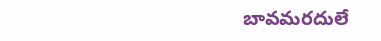బావమరదులే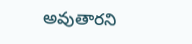అవుతారని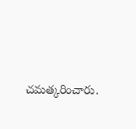చమత్కరించారు.